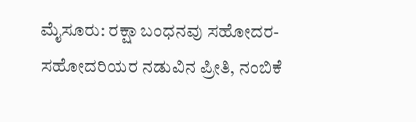ಮೈಸೂರು: ರಕ್ಷಾ ಬಂಧನವು ಸಹೋದರ-ಸಹೋದರಿಯರ ನಡುವಿನ ಪ್ರೀತಿ, ನಂಬಿಕೆ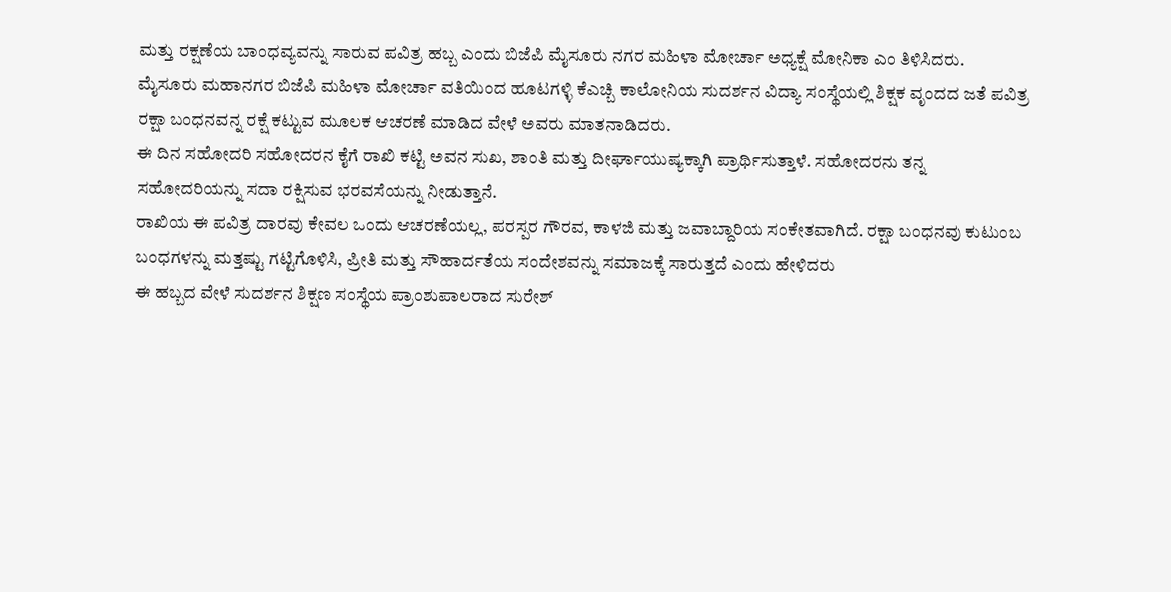ಮತ್ತು ರಕ್ಷಣೆಯ ಬಾಂಧವ್ಯವನ್ನು ಸಾರುವ ಪವಿತ್ರ ಹಬ್ಬ ಎಂದು ಬಿಜೆಪಿ ಮೈಸೂರು ನಗರ ಮಹಿಳಾ ಮೋರ್ಚಾ ಅಧ್ಯಕ್ಷೆ ಮೋನಿಕಾ ಎಂ ತಿಳಿಸಿದರು.
ಮೈಸೂರು ಮಹಾನಗರ ಬಿಜೆಪಿ ಮಹಿಳಾ ಮೋರ್ಚಾ ವತಿಯಿಂದ ಹೂಟಗಳ್ಳಿ ಕೆಎಚ್ಬಿ ಕಾಲೋನಿಯ ಸುದರ್ಶನ ವಿದ್ಯಾ ಸಂಸ್ಥೆಯಲ್ಲಿ ಶಿಕ್ಷಕ ವೃಂದದ ಜತೆ ಪವಿತ್ರ ರಕ್ಷಾ ಬಂಧನವನ್ನ ರಕ್ಷೆ ಕಟ್ಟುವ ಮೂಲಕ ಆಚರಣೆ ಮಾಡಿದ ವೇಳೆ ಅವರು ಮಾತನಾಡಿದರು.
ಈ ದಿನ ಸಹೋದರಿ ಸಹೋದರನ ಕೈಗೆ ರಾಖಿ ಕಟ್ಟಿ ಅವನ ಸುಖ, ಶಾಂತಿ ಮತ್ತು ದೀರ್ಘಾಯುಷ್ಯಕ್ಕಾಗಿ ಪ್ರಾರ್ಥಿಸುತ್ತಾಳೆ. ಸಹೋದರನು ತನ್ನ ಸಹೋದರಿಯನ್ನು ಸದಾ ರಕ್ಷಿಸುವ ಭರವಸೆಯನ್ನು ನೀಡುತ್ತಾನೆ.
ರಾಖಿಯ ಈ ಪವಿತ್ರ ದಾರವು ಕೇವಲ ಒಂದು ಆಚರಣೆಯಲ್ಲ, ಪರಸ್ಪರ ಗೌರವ, ಕಾಳಜಿ ಮತ್ತು ಜವಾಬ್ದಾರಿಯ ಸಂಕೇತವಾಗಿದೆ. ರಕ್ಷಾ ಬಂಧನವು ಕುಟುಂಬ ಬಂಧಗಳನ್ನು ಮತ್ತಷ್ಟು ಗಟ್ಟಿಗೊಳಿಸಿ, ಪ್ರೀತಿ ಮತ್ತು ಸೌಹಾರ್ದತೆಯ ಸಂದೇಶವನ್ನು ಸಮಾಜಕ್ಕೆ ಸಾರುತ್ತದೆ ಎಂದು ಹೇಳಿದರು
ಈ ಹಬ್ಬದ ವೇಳೆ ಸುದರ್ಶನ ಶಿಕ್ಷಣ ಸಂಸ್ಥೆಯ ಪ್ರಾಂಶುಪಾಲರಾದ ಸುರೇಶ್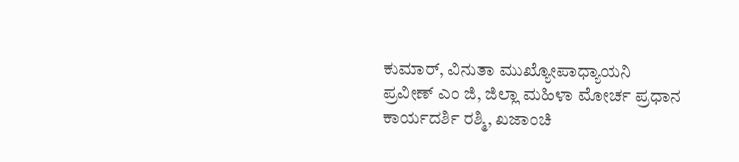ಕುಮಾರ್, ವಿನುತಾ ಮುಖ್ಯೋಪಾಧ್ಯಾಯನಿ
ಪ್ರವೀಣ್ ಎಂ ಜಿ, ಜಿಲ್ಲಾ ಮಹಿಳಾ ಮೋರ್ಚ ಪ್ರಧಾನ ಕಾರ್ಯದರ್ಶಿ ರಶ್ಮಿ, ಖಜಾಂಚಿ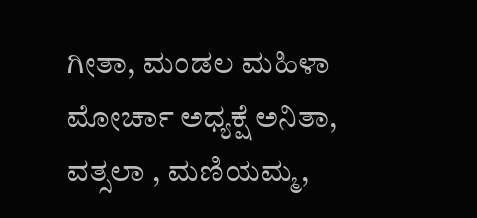ಗೀತಾ, ಮಂಡಲ ಮಹಿಳಾ ಮೋರ್ಚಾ ಅಧ್ಯಕ್ಷೆ ಅನಿತಾ, ವತ್ಸಲಾ , ಮಣಿಯಮ್ಮ,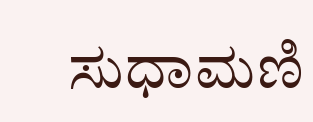ಸುಧಾಮಣಿ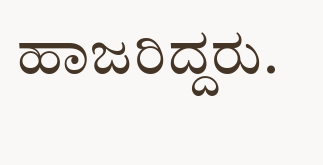ಹಾಜರಿದ್ದರು.